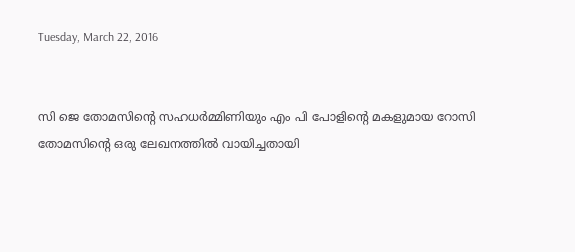Tuesday, March 22, 2016


സി ജെ തോമസിന്റെ സഹധർമ്മിണിയും എം പി പോളിന്റെ മകളുമായ റോസി തോമസിന്റെ ഒരു ലേഖനത്തിൽ വായിച്ചതായി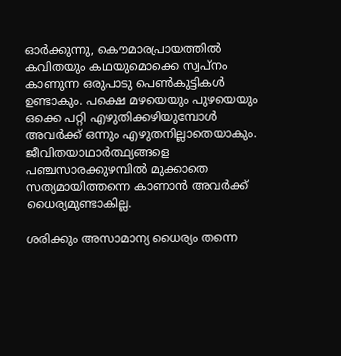ഓർക്കുന്നു, കൌമാരപ്രായത്തിൽ കവിതയും കഥയുമൊക്കെ സ്വപ്നം കാണുന്ന ഒരുപാടു പെൺകുട്ടികൾ ഉണ്ടാകും. പക്ഷെ മഴയെയും പുഴയെയും ഒക്കെ പറ്റി എഴുതിക്കഴിയുമ്പോൾ അവർക്ക് ഒന്നും എഴുതനില്ലാതെയാകും. ജീവിതയാഥാർത്ഥ്യങ്ങളെ പഞ്ചസാരക്കുഴമ്പിൽ മുക്കാതെ സത്യമായിത്തന്നെ കാണാൻ അവർക്ക് ധൈര്യമുണ്ടാകില്ല.

ശരിക്കും അസാമാന്യ ധൈര്യം തന്നെ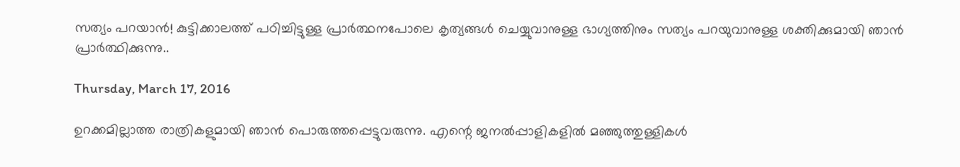സത്യം പറയാൻ! കുട്ടിക്കാലത്ത് പഠിച്ചിട്ടുള്ള പ്രാർത്ഥനപോലെ കൃത്യങ്ങൾ ചെയ്യുവാനുള്ള ഭാഗ്യത്തിനും സത്യം പറയുവാനുള്ള ശക്തിക്കുമായി ഞാൻ പ്രാർത്ഥിക്കുന്നു..

Thursday, March 17, 2016

ഉറക്കമില്ലാത്ത രാത്രികളുമായി ഞാൻ പൊരുത്തപ്പെട്ടുവരുന്നു. എന്റെ ജനൽപ്പാളികളിൽ മഞ്ഞുത്തുള്ളികൾ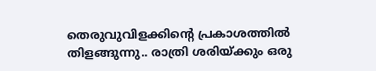തെരുവുവിളക്കിന്റെ പ്രകാശത്തിൽ തിളങ്ങുന്നു.. രാത്രി ശരിയ്ക്കും ഒരു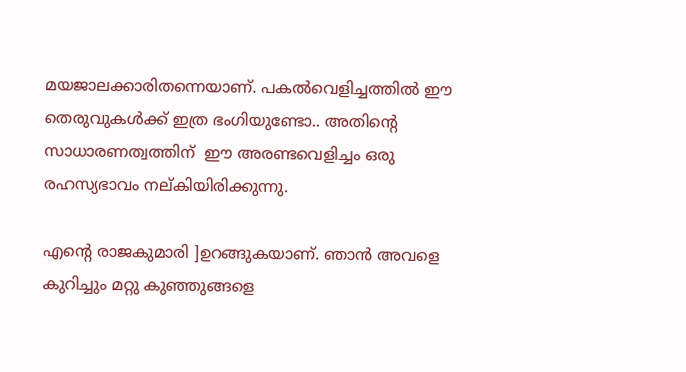മയജാലക്കാരിതന്നെയാണ്. പകൽവെളിച്ചത്തിൽ ഈ തെരുവുകൾക്ക്‌ ഇത്ര ഭംഗിയുണ്ടോ.. അതിന്റെ സാധാരണത്വത്തിന്  ഈ അരണ്ടവെളിച്ചം ഒരു രഹസ്യഭാവം നല്കിയിരിക്കുന്നു.

എന്റെ രാജകുമാരി ]ഉറങ്ങുകയാണ്. ഞാൻ അവളെ കുറിച്ചും മറ്റു കുഞ്ഞുങ്ങളെ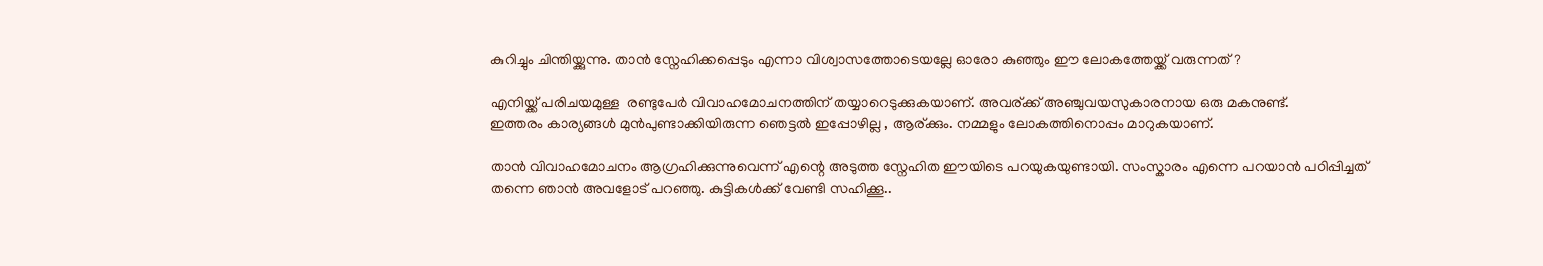കുറിച്ചും ചിന്തിയ്ക്കുന്നു. താൻ സ്നേഹിക്കപ്പെടും എന്നാ വിശ്വാസത്തോടെയല്ലേ ഓരോ കുഞ്ഞും ഈ ലോകത്തേയ്ക്ക് വരുന്നത്?

എനിയ്ക്ക് പരിചയമുള്ള  രണ്ടുപേർ വിവാഹമോചനത്തിന് തയ്യാറെടുക്കുകയാണ്. അവര്ക്ക് അഞ്ചുവയസുകാരനായ ഒരു മകനുണ്ട്.
ഇത്തരം കാര്യങ്ങൾ മുൻപുണ്ടാക്കിയിരുന്ന ഞെട്ടൽ ഇപ്പോഴില്ല , ആര്ക്കും. നമ്മളും ലോകത്തിനൊപ്പം മാറുകയാണ്.

താൻ വിവാഹമോചനം ആഗ്രഹിക്കുന്നുവെന്ന് എന്റെ അടുത്ത സ്നേഹിത ഈയിടെ പറയുകയുണ്ടായി. സംസ്കാരം എന്നെ പറയാൻ പഠിപ്പിച്ചത് തന്നെ ഞാൻ അവളോട്‌ പറഞ്ഞു. കുട്ടികൾക്ക് വേണ്ടി സഹിക്കൂ..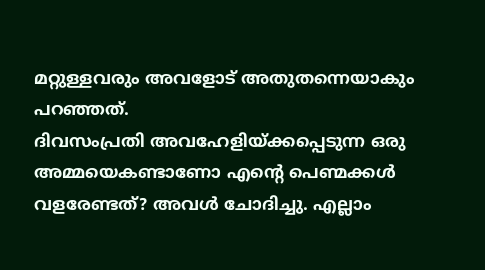മറ്റുള്ളവരും അവളോട് അതുതന്നെയാകും പറഞ്ഞത്.
ദിവസംപ്രതി അവഹേളിയ്ക്കപ്പെടുന്ന ഒരു അമ്മയെകണ്ടാണോ എന്റെ പെണ്മക്കൾ വളരേണ്ടത്? അവൾ ചോദിച്ചു. എല്ലാം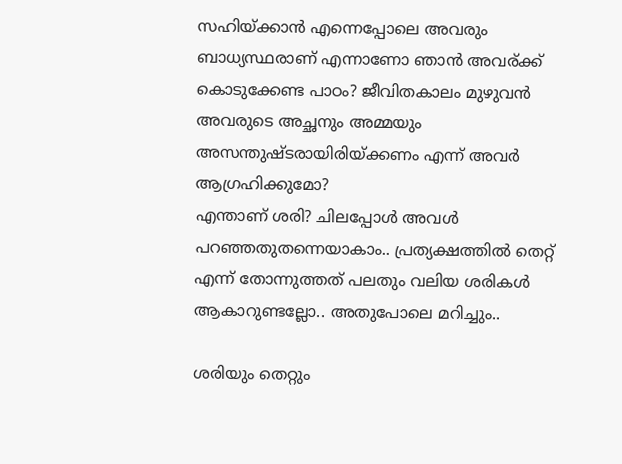സഹിയ്ക്കാൻ എന്നെപ്പോലെ അവരും ബാധ്യസ്ഥരാണ് എന്നാണോ ഞാൻ അവര്ക്ക് കൊടുക്കേണ്ട പാഠം? ജീവിതകാലം മുഴുവൻ അവരുടെ അച്ഛനും അമ്മയും അസന്തുഷ്ടരായിരിയ്ക്കണം എന്ന് അവർ ആഗ്രഹിക്കുമോ?
എന്താണ് ശരി? ചിലപ്പോൾ അവൾ പറഞ്ഞതുതന്നെയാകാം.. പ്രത്യക്ഷത്തിൽ തെറ്റ് എന്ന് തോന്നുത്തത് പലതും വലിയ ശരികൾ ആകാറുണ്ടല്ലോ.. അതുപോലെ മറിച്ചും..

ശരിയും തെറ്റും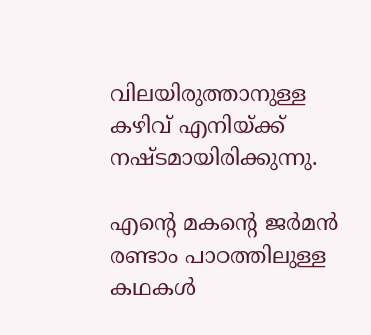വിലയിരുത്താനുള്ള കഴിവ് എനിയ്ക്ക് നഷ്ടമായിരിക്കുന്നു.

എന്റെ മകന്റെ ജർമൻ രണ്ടാം പാഠത്തിലുള്ള കഥകൾ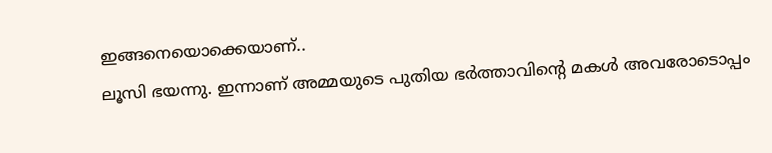ഇങ്ങനെയൊക്കെയാണ്..
ലൂസി ഭയന്നു. ഇന്നാണ് അമ്മയുടെ പുതിയ ഭർത്താവിന്റെ മകൾ അവരോടൊപ്പം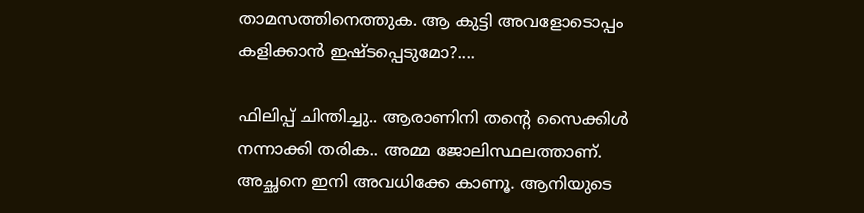താമസത്തിനെത്തുക. ആ കുട്ടി അവളോടൊപ്പം കളിക്കാൻ ഇഷ്ടപ്പെടുമോ?....

ഫിലിപ്പ് ചിന്തിച്ചു.. ആരാണിനി തന്റെ സൈക്കിൾ നന്നാക്കി തരിക.. അമ്മ ജോലിസ്ഥലത്താണ്. അച്ഛനെ ഇനി അവധിക്കേ കാണൂ. ആനിയുടെ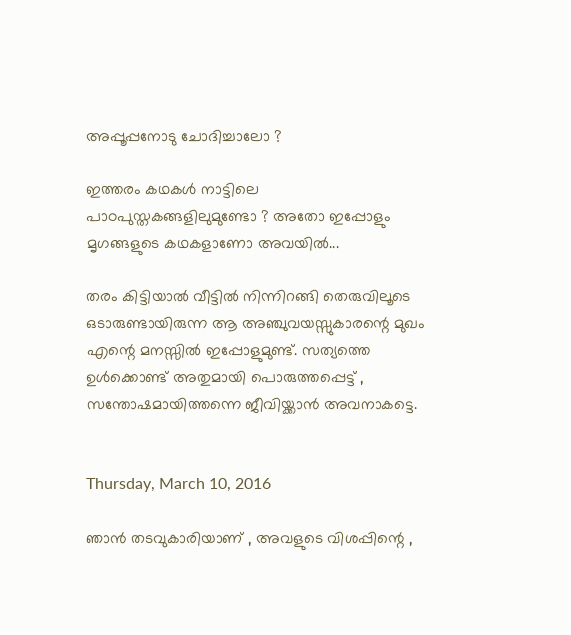അപ്പൂപ്പനോടു ചോദിച്ചാലോ ?

ഇത്തരം കഥകൾ നാട്ടിലെ പാഠപുസ്തകങ്ങളിലുമുണ്ടോ ? അതോ ഇപ്പോളും മൃഗങ്ങളുടെ കഥകളാണോ അവയിൽ...

തരം കിട്ടിയാൽ വീട്ടിൽ നിന്നിറങ്ങി തെരുവിലൂടെ ഒടാരുണ്ടായിരുന്ന ആ അഞ്ചുവയസ്സുകാരന്റെ മുഖം എന്റെ മനസ്സിൽ ഇപ്പോളുമുണ്ട്. സത്യത്തെ ഉൾക്കൊണ്ട് അതുമായി പൊരുത്തപ്പെട്ട് , സന്തോഷമായിത്തന്നെ ജീവിയ്ക്കാൻ അവനാകട്ടെ.


Thursday, March 10, 2016

ഞാൻ തടവുകാരിയാണ് , അവളുടെ വിശപ്പിന്റെ ,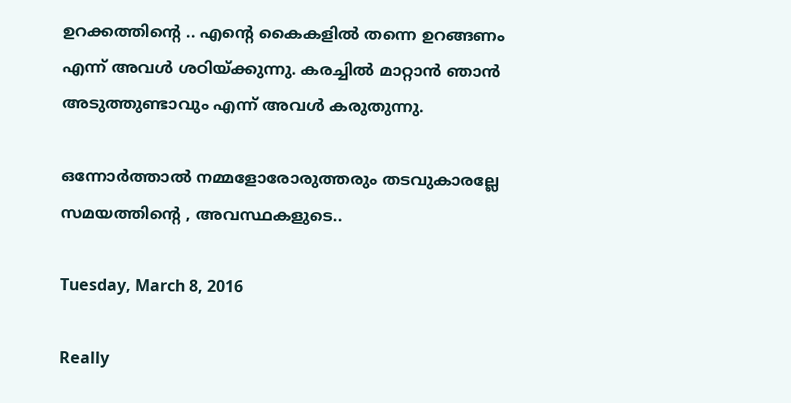ഉറക്കത്തിന്റെ .. എന്റെ കൈകളിൽ തന്നെ ഉറങ്ങണം എന്ന് അവൾ ശഠിയ്ക്കുന്നു. കരച്ചിൽ മാറ്റാൻ ഞാൻ അടുത്തുണ്ടാവും എന്ന് അവൾ കരുതുന്നു.

ഒന്നോർത്താൽ നമ്മളോരോരുത്തരും തടവുകാരല്ലേ സമയത്തിന്റെ , അവസ്ഥകളുടെ..

Tuesday, March 8, 2016

Really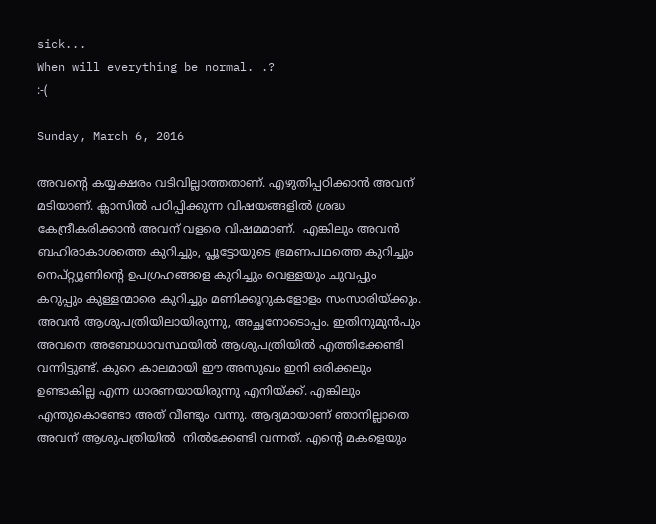sick...
When will everything be normal. .?
:-(

Sunday, March 6, 2016

അവന്റെ കയ്യക്ഷരം വടിവില്ലാത്തതാണ്. എഴുതിപ്പഠിക്കാൻ അവന് മടിയാണ്. ക്ലാസിൽ പഠിപ്പിക്കുന്ന വിഷയങ്ങളിൽ ശ്രദ്ധ കേന്ദ്രീകരിക്കാൻ അവന് വളരെ വിഷമമാണ്.  എങ്കിലും അവൻ ബഹിരാകാശത്തെ കുറിച്ചും, പ്ലൂട്ടോയുടെ ഭ്രമണപഥത്തെ കുറിച്ചും നെപ്റ്റ്യൂണിന്റെ ഉപഗ്രഹങ്ങളെ കുറിച്ചും വെള്ളയും ചുവപ്പും കറുപ്പും കുള്ളന്മാരെ കുറിച്ചും മണിക്കൂറുകളോളം സംസാരിയ്ക്കും.
അവൻ ആശുപത്രിയിലായിരുന്നു, അച്ഛനോടൊപ്പം. ഇതിനുമുൻപും അവനെ അബോധാവസ്ഥയിൽ ആശുപത്രിയിൽ എത്തിക്കേണ്ടി വന്നിട്ടുണ്ട്. കുറെ കാലമായി ഈ അസുഖം ഇനി ഒരിക്കലും ഉണ്ടാകില്ല എന്ന ധാരണയായിരുന്നു എനിയ്ക്ക്. എങ്കിലും എന്തുകൊണ്ടോ അത് വീണ്ടും വന്നു. ആദ്യമായാണ്‌ ഞാനില്ലാതെ അവന് ആശുപത്രിയിൽ  നിൽക്കേണ്ടി വന്നത്. എന്റെ മകളെയും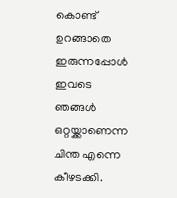കൊണ്ട് ഉറങ്ങാതെ ഇരുന്നപ്പോൾ ഇവടെ ഞങ്ങൾ ഒറ്റയ്ക്കാണെന്ന ചിന്ത എന്നെ കീഴടക്കി.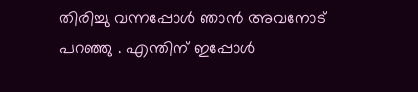തിരിച്ചു വന്നപ്പോൾ ഞാൻ അവനോട് പറഞ്ഞു . എന്തിന് ഇപ്പോൾ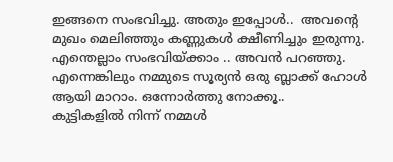ഇങ്ങനെ സംഭവിച്ചു. അതും ഇപ്പോൾ..  അവന്റെ മുഖം മെലിഞ്ഞും കണ്ണുകൾ ക്ഷീണിച്ചും ഇരുന്നു.  എന്തെല്ലാം സംഭവിയ്ക്കാം .. അവൻ പറഞ്ഞു.
എന്നെങ്കിലും നമ്മുടെ സൂര്യൻ ഒരു ബ്ലാക്ക് ഹോൾ ആയി മാറാം. ഒന്നോർത്തു നോക്കൂ..
കുട്ടികളിൽ നിന്ന് നമ്മൾ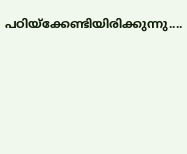പഠിയ്ക്കേണ്ടിയിരിക്കുന്നു....